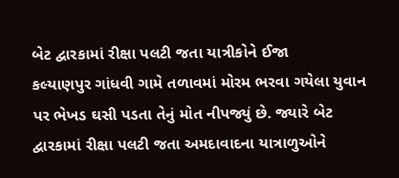બેટ દ્વારકામાં રીક્ષા પલટી જતા યાત્રીકોને ઈજા
કલ્યાણપુર ગાંધવી ગામે તળાવમાં મોરમ ભરવા ગયેલા યુવાન પર ભેખડ ઘસી પડતા તેનું મોત નીપજ્યું છે. જ્યારે બેટ દ્વારકામાં રીક્ષા પલટી જતા અમદાવાદના યાત્રાળુઓને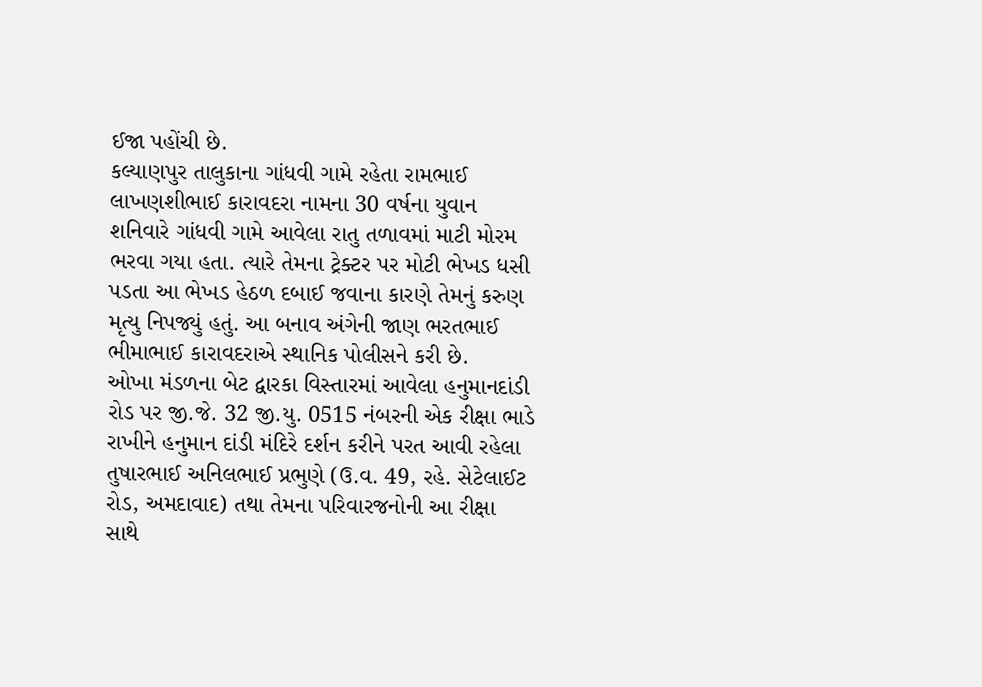ઈજા પહોંચી છે.
કલ્યાણપુર તાલુકાના ગાંધવી ગામે રહેતા રામભાઈ લાખણશીભાઈ કારાવદરા નામના 30 વર્ષના યુવાન શનિવારે ગાંધવી ગામે આવેલા રાતુ તળાવમાં માટી મોરમ ભરવા ગયા હતા. ત્યારે તેમના ટ્રેક્ટર પર મોટી ભેખડ ધસી પડતા આ ભેખડ હેઠળ દબાઈ જવાના કારણે તેમનું કરુણ મૃત્યુ નિપજ્યું હતું. આ બનાવ અંગેની જાણ ભરતભાઈ ભીમાભાઈ કારાવદરાએ સ્થાનિક પોલીસને કરી છે.
ઓખા મંડળના બેટ દ્વારકા વિસ્તારમાં આવેલા હનુમાનદાંડી રોડ પર જી.જે. 32 જી.યુ. 0515 નંબરની એક રીક્ષા ભાડે રાખીને હનુમાન દાંડી મંદિરે દર્શન કરીને પરત આવી રહેલા તુષારભાઈ અનિલભાઈ પ્રભુણે (ઉ.વ. 49, રહે. સેટેલાઈટ રોડ, અમદાવાદ) તથા તેમના પરિવારજનોની આ રીક્ષા સાથે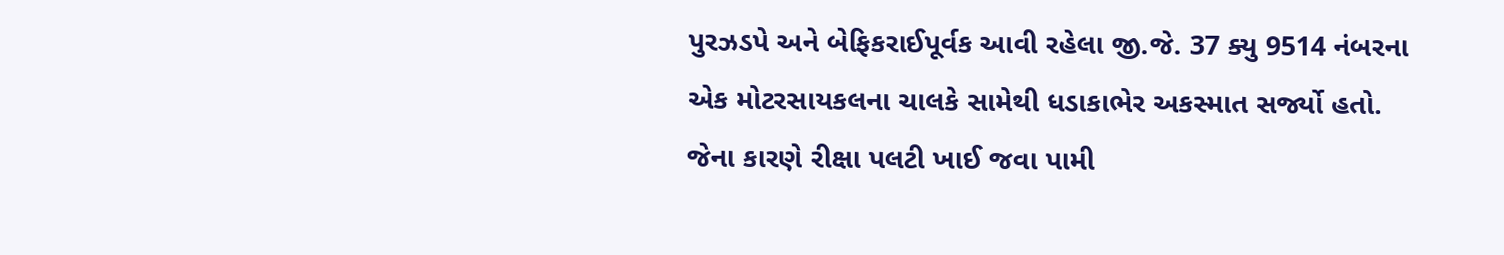પુરઝડપે અને બેફિકરાઈપૂર્વક આવી રહેલા જી.જે. 37 ક્યુ 9514 નંબરના એક મોટરસાયકલના ચાલકે સામેથી ધડાકાભેર અકસ્માત સર્જ્યો હતો. જેના કારણે રીક્ષા પલટી ખાઈ જવા પામી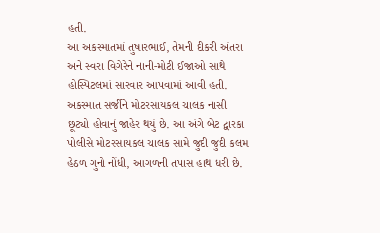હતી.
આ અકસ્માતમાં તુષારભાઈ, તેમની દીકરી અંતરા અને સ્વરા વિગેરેને નાની-મોટી ઈજાઓ સાથે હોસ્પિટલમાં સારવાર આપવામાં આવી હતી. અકસ્માત સર્જીને મોટરસાયકલ ચાલક નાસી છૂટ્યો હોવાનું જાહેર થયું છે. આ અંગે બેટ દ્વારકા પોલીસે મોટરસાયકલ ચાલક સામે જુદી જુદી કલમ હેઠળ ગુનો નોંધી, આગળની તપાસ હાથ ધરી છે.